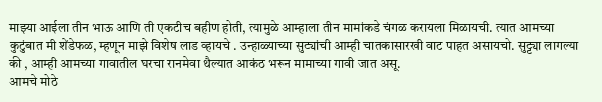माझ्या आईला तीन भाऊ आणि ती एकटीच बहीण होती, त्यामुळे आम्हाला तीन मामांकडे चंगळ करायला मिळायची. त्यात आमच्या कुटुंबात मी शेंडेफळ, म्हणून माझे विशेष लाड व्हायचे . उन्हाळ्याच्या सुट्यांची आम्ही चातकासारखी वाट पाहत असायचो. सुट्ट्या लागल्या की , आम्ही आमच्या गावातील घरचा रानमेवा थैल्यात आकंठ भरून मामाच्या गावी जात असू.
आमचे मोठे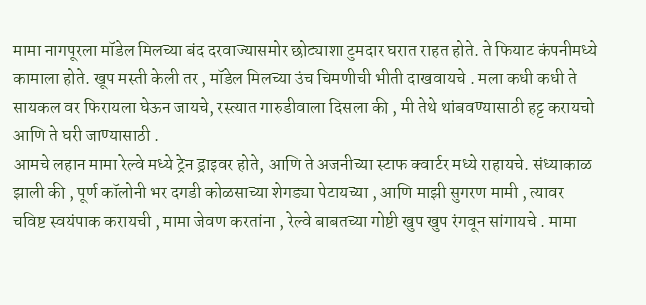मामा नागपूरला मॉडेल मिलच्या बंद दरवाज्यासमोर छोट्याशा टुमदार घरात राहत होते. ते फियाट कंपनीमध्ये कामाला होते. खूप मस्ती केली तर , मॉडेल मिलच्या उंच चिमणीची भीती दाखवायचे . मला कधी कधी ते सायकल वर फिरायला घेऊन जायचे, रस्त्यात गारुडीवाला दिसला की , मी तेथे थांबवण्यासाठी हट्ट करायचो आणि ते घरी जाण्यासाठी .
आमचे लहान मामा रेल्वे मध्ये ट्रेन ड्राइवर होते, आणि ते अजनीच्या स्टाफ क्वार्टर मध्ये राहायचे. संध्याकाळ झाली की , पूर्ण कॉलोनी भर दगडी कोळसाच्या शेगड्या पेटायच्या , आणि माझी सुगरण मामी , त्यावर चविष्ट स्वयंपाक करायची , मामा जेवण करतांना , रेल्वे बाबतच्या गोष्टी खुप खुप रंगवून सांगायचे . मामा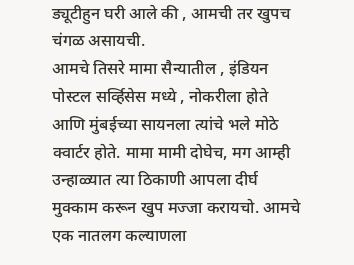ड्यूटीहुन घरी आले की , आमची तर खुपच चंगळ असायची.
आमचे तिसरे मामा सैन्यातील , इंडियन पोस्टल सर्व्हिसेस मध्ये , नोकरीला होते आणि मुंबईच्या सायनला त्यांचे भले मोठे क्वार्टर होते. मामा मामी दोघेच, मग आम्ही उन्हाळ्यात त्या ठिकाणी आपला दीर्घ मुक्काम करून खुप मज्जा करायचो. आमचे एक नातलग कल्याणला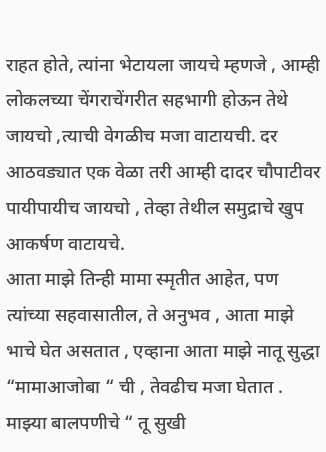राहत होते, त्यांना भेटायला जायचे म्हणजे , आम्ही लोकलच्या चेंगराचेंगरीत सहभागी होऊन तेथे जायचो ,त्याची वेगळीच मजा वाटायची. दर आठवड्यात एक वेळा तरी आम्ही दादर चौपाटीवर पायीपायीच जायचो , तेव्हा तेथील समुद्राचे खुप आकर्षण वाटायचे.
आता माझे तिन्ही मामा स्मृतीत आहेत, पण त्यांच्या सहवासातील, ते अनुभव , आता माझे भाचे घेत असतात , एव्हाना आता माझे नातू सुद्धा “मामाआजोबा “ ची , तेवढीच मजा घेतात . माझ्या बालपणीचे “ तू सुखी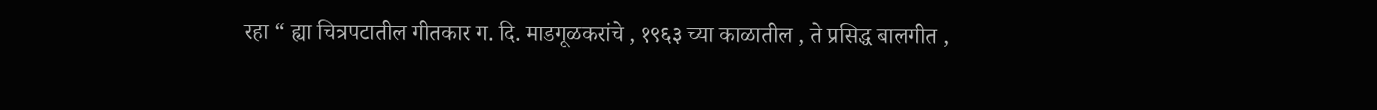रहा “ ह्या चित्रपटातील गीतकार ग. दि. माडगूळकरांचे , १९६३ च्या काळातील , ते प्रसिद्ध बालगीत ,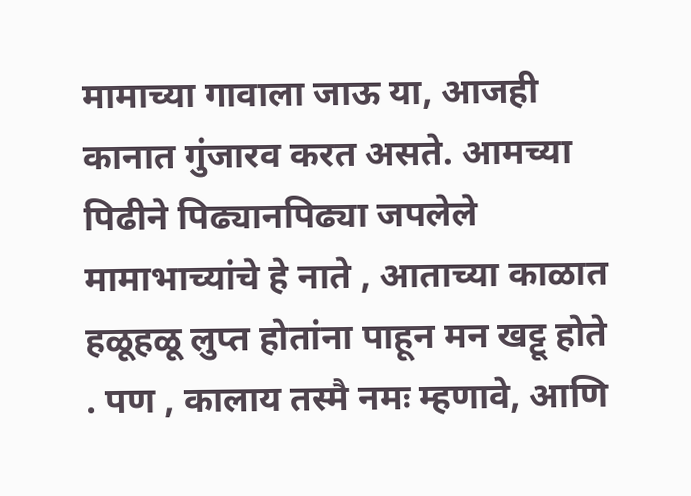मामाच्या गावाला जाऊ या, आजही कानात गुंजारव करत असते. आमच्या पिढीने पिढ्यानपिढ्या जपलेले मामाभाच्यांचे हे नाते , आताच्या काळात हळूहळू लुप्त होतांना पाहून मन खट्टू होते . पण , कालाय तस्मै नमः म्हणावे, आणि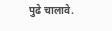पुढे चालावे.